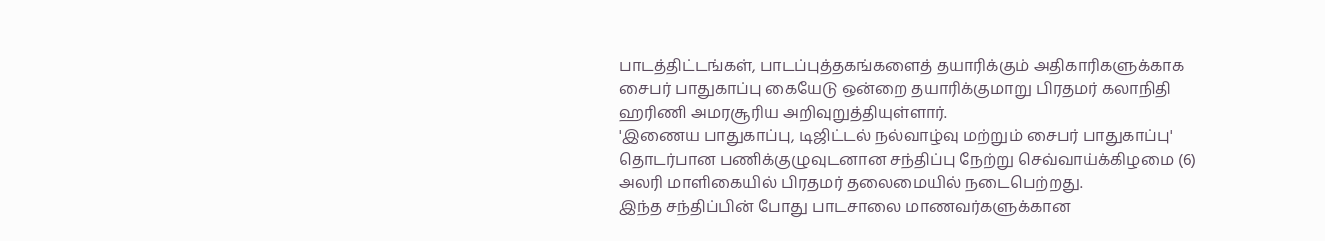பாடத்திட்டங்கள், பாடப்புத்தகங்களைத் தயாரிக்கும் அதிகாரிகளுக்காக சைபர் பாதுகாப்பு கையேடு ஒன்றை தயாரிக்குமாறு பிரதமர் கலாநிதி ஹரிணி அமரசூரிய அறிவுறுத்தியுள்ளார்.
'இணைய பாதுகாப்பு, டிஜிட்டல் நல்வாழ்வு மற்றும் சைபர் பாதுகாப்பு' தொடர்பான பணிக்குழுவுடனான சந்திப்பு நேற்று செவ்வாய்க்கிழமை (6) அலரி மாளிகையில் பிரதமர் தலைமையில் நடைபெற்றது.
இந்த சந்திப்பின் போது பாடசாலை மாணவர்களுக்கான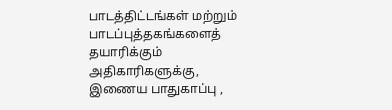பாடத்திட்டங்கள் மற்றும் பாடப்புத்தகங்களைத் தயாரிக்கும் அதிகாரிகளுக்கு, இணைய பாதுகாப்பு ,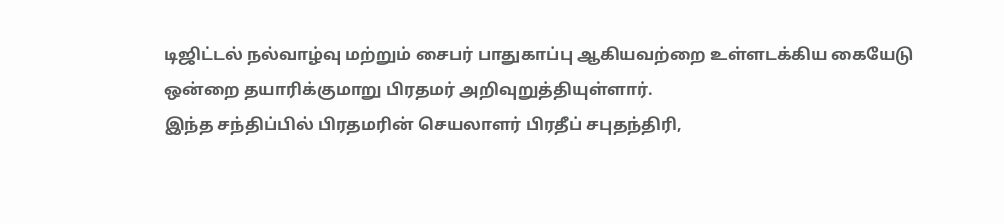டிஜிட்டல் நல்வாழ்வு மற்றும் சைபர் பாதுகாப்பு ஆகியவற்றை உள்ளடக்கிய கையேடு ஒன்றை தயாரிக்குமாறு பிரதமர் அறிவுறுத்தியுள்ளார்.
இந்த சந்திப்பில் பிரதமரின் செயலாளர் பிரதீப் சபுதந்திரி,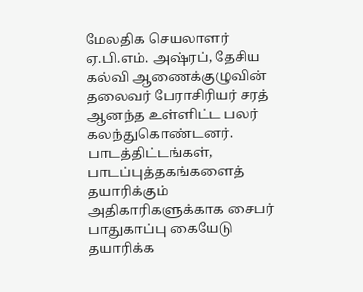மேலதிக செயலாளர் ஏ.பி.எம். அஷ்ரப், தேசிய கல்வி ஆணைக்குழுவின் தலைவர் பேராசிரியர் சரத் ஆனந்த உள்ளிட்ட பலர் கலந்துகொண்டனர்.
பாடத்திட்டங்கள், பாடப்புத்தகங்களைத் தயாரிக்கும் அதிகாரிகளுக்காக சைபர் பாதுகாப்பு கையேடு தயாரிக்க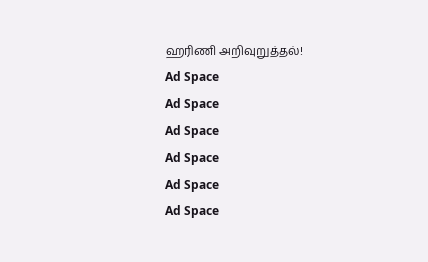ஹரிணி அறிவுறுத்தல்!
Ad Space
Ad Space
Ad Space
Ad Space
Ad Space
Ad Space